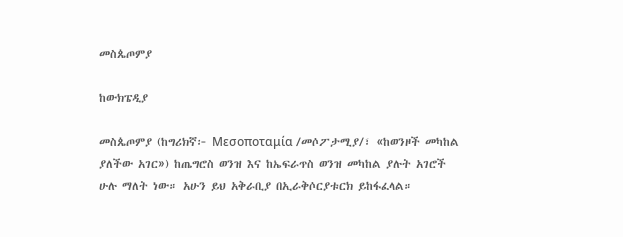መስጴጦምያ

ከውክፔዲያ

መስጴጦምያ (ከግሪክኛ፦ Μεσοποταμία /መሶፖታሚያ/፣ «ከወንዞች መካከል ያለችው አገር») ከጤግሮስ ወንዝ እና ከኤፍራጥስ ወንዝ መካከል ያሉት አገሮች ሁሉ ማለት ነው። አሁን ይህ አቅራቢያ በኢራቅሶርያቱርክ ይከፋፈላል።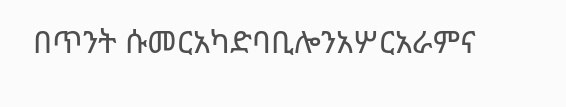በጥንት ሱመርአካድባቢሎንአሦርአራምና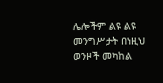ሌሎችም ልዩ ልዩ መንግሥታት በነዚህ ወንዞች መካከል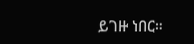ይገዙ ነበር።